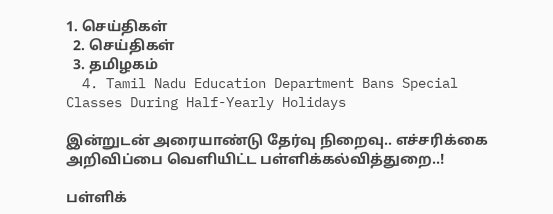1. செய்திகள்
  2. செய்திகள்
  3. த‌மிழக‌ம்
  4. Tamil Nadu Education Department Bans Special Classes During Half-Yearly Holidays

இன்றுடன் அரையாண்டு தேர்வு நிறைவு.. எச்சரிக்கை அறிவிப்பை வெளியிட்ட பள்ளிக்கல்வித்துறை..!

பள்ளிக்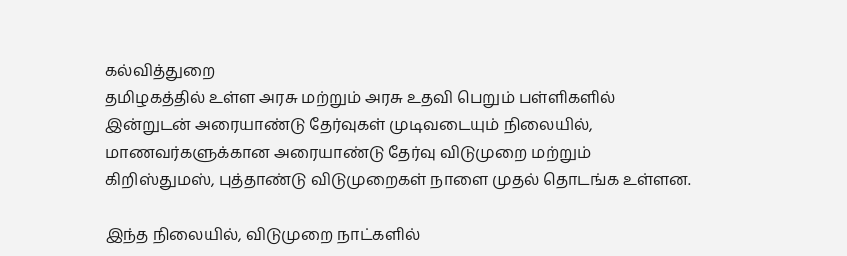கல்வித்துறை
தமிழகத்தில் உள்ள அரசு மற்றும் அரசு உதவி பெறும் பள்ளிகளில் இன்றுடன் அரையாண்டு தேர்வுகள் முடிவடையும் நிலையில், மாணவர்களுக்கான அரையாண்டு தேர்வு விடுமுறை மற்றும் கிறிஸ்துமஸ், புத்தாண்டு விடுமுறைகள் நாளை முதல் தொடங்க உள்ளன.

இந்த நிலையில், விடுமுறை நாட்களில்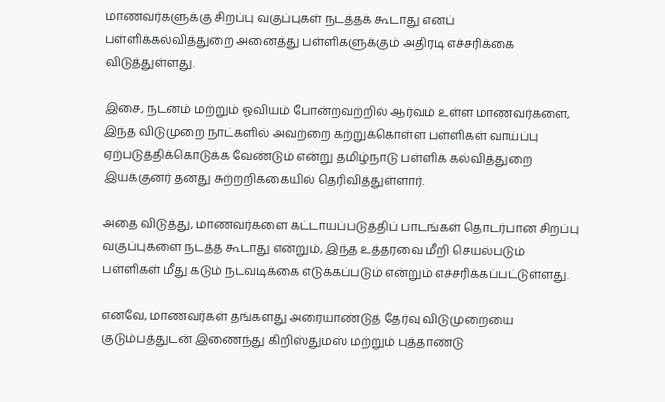மாணவர்களுக்கு சிறப்பு வகுப்புகள் நடத்தக் கூடாது எனப் பள்ளிக்கல்வித்துறை அனைத்து பள்ளிகளுக்கும் அதிரடி எச்சரிக்கை விடுத்துள்ளது.

இசை, நடனம் மற்றும் ஓவியம் போன்றவற்றில் ஆர்வம் உள்ள மாணவர்களை, இந்த விடுமுறை நாட்களில் அவற்றை கற்றுக்கொள்ள பள்ளிகள் வாய்ப்பு ஏற்படுத்திக்கொடுக்க வேண்டும் என்று தமிழ்நாடு பள்ளிக் கல்வித்துறை இயக்குனர் தனது சுற்றறிக்கையில் தெரிவித்துள்ளார்.

அதை விடுத்து, மாணவர்களை கட்டாயப்படுத்திப் பாடங்கள் தொடர்பான சிறப்பு வகுப்புகளை நடத்த கூடாது என்றும், இந்த உத்தரவை மீறி செயல்படும் பள்ளிகள் மீது கடும் நடவடிக்கை எடுக்கப்படும் என்றும் எச்சரிக்கப்பட்டுள்ளது.

எனவே, மாணவர்கள் தங்களது அரையாண்டுத் தேர்வு விடுமுறையை குடும்பத்துடன் இணைந்து கிறிஸ்துமஸ் மற்றும் புத்தாண்டு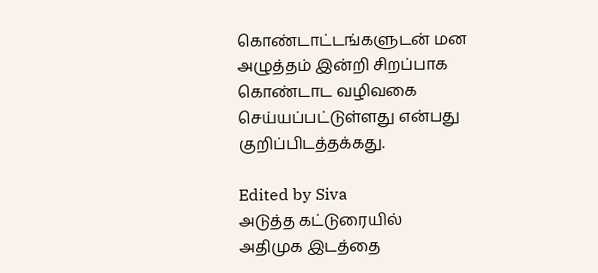கொண்டாட்டங்களுடன் மன அழுத்தம் இன்றி சிறப்பாக கொண்டாட வழிவகை செய்யப்பட்டுள்ளது என்பது குறிப்பிடத்தக்கது.

Edited by Siva
அடுத்த கட்டுரையில்
அதிமுக இடத்தை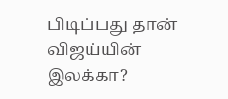பிடிப்பது தான் விஜய்யின் இலக்கா?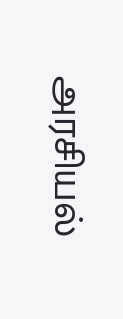அரசியல்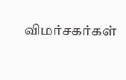விமர்சகர்கள்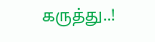கருத்து..!